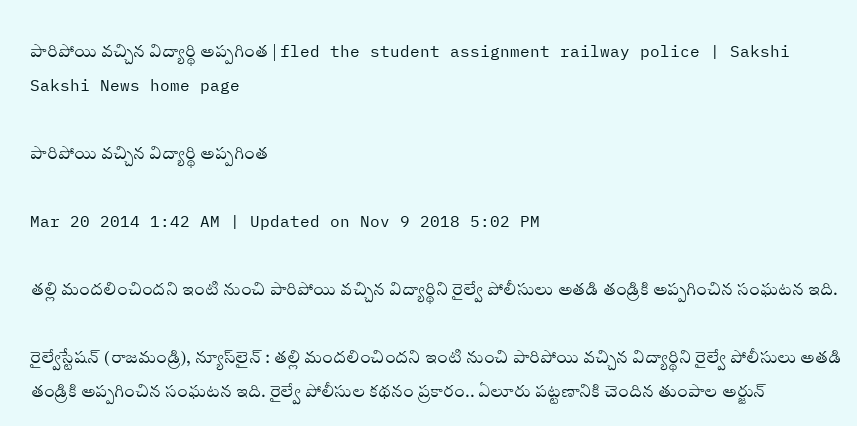పారిపోయి వచ్చిన విద్యార్థి అప్పగింత | fled the student assignment railway police | Sakshi
Sakshi News home page

పారిపోయి వచ్చిన విద్యార్థి అప్పగింత

Mar 20 2014 1:42 AM | Updated on Nov 9 2018 5:02 PM

తల్లి మందలించిందని ఇంటి నుంచి పారిపోయి వచ్చిన విద్యార్థిని రైల్వే పోలీసులు అతడి తండ్రికి అప్పగించిన సంఘటన ఇది.

రైల్వేస్టేషన్ (రాజమండ్రి), న్యూస్‌లైన్ : తల్లి మందలించిందని ఇంటి నుంచి పారిపోయి వచ్చిన విద్యార్థిని రైల్వే పోలీసులు అతడి తండ్రికి అప్పగించిన సంఘటన ఇది. రైల్వే పోలీసుల కథనం ప్రకారం.. ఏలూరు పట్టణానికి చెందిన తుంపాల అర్జున్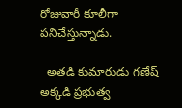రోజువారీ కూలీగా పనిచేస్తున్నాడు.

  అతడి కుమారుడు గణేష్ అక్కడి ప్రభుత్వ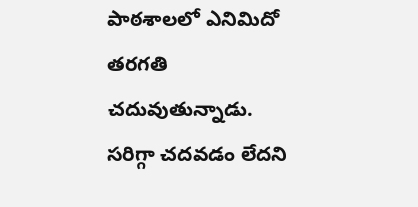పాఠశాలలో ఎనిమిదో తరగతి చదువుతున్నాడు. సరిగ్గా చదవడం లేదని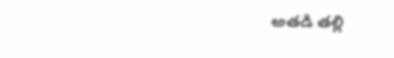అతడి తల్లి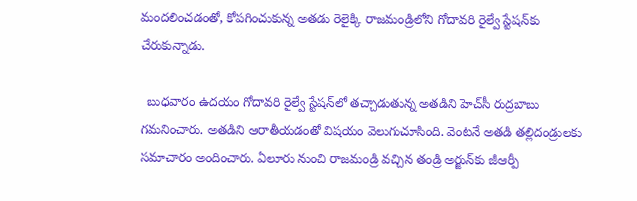మందలించడంతో, కోపగించుకున్న అతడు రెలైక్కి రాజమండ్రిలోని గోదావరి రైల్వే స్టేషన్‌కు చేరుకున్నాడు.

  బుధవారం ఉదయం గోదావరి రైల్వే స్టేషన్‌లో తచ్చాడుతున్న అతడిని హెచ్‌సీ రుద్రబాబు గమనించారు. అతడిని ఆరాతీయడంతో విషయం వెలుగుచూసింది. వెంటనే అతడి తల్లిదండ్రులకు సమాచారం అందించారు. ఏలూరు నుంచి రాజమండ్రి వచ్చిన తండ్రి అర్జున్‌కు జీఆర్పీ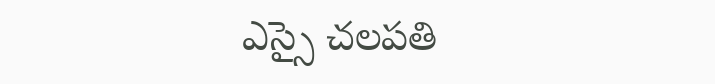ఎస్సై చలపతి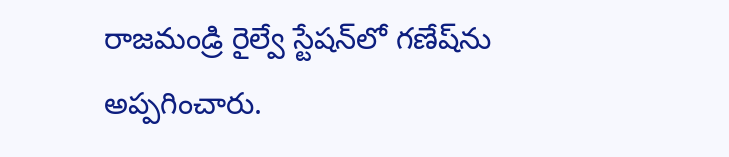రాజమండ్రి రైల్వే స్టేషన్‌లో గణేష్‌ను అప్పగించారు.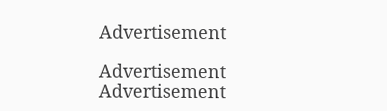Advertisement

Advertisement
Advertisement